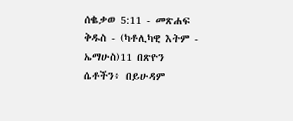ሰቈቃወ 5:11 - መጽሐፍ ቅዱስ - (ካቶሊካዊ እትም - ኤማሁስ)11 በጽዮን ሴቶችን፥ በይሁዳም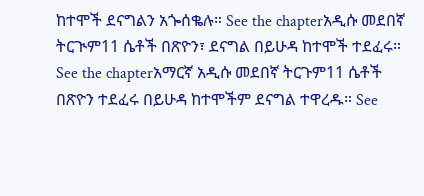ከተሞች ደናግልን አጐሰቈሉ። See the chapterአዲሱ መደበኛ ትርጒም11 ሴቶች በጽዮን፣ ደናግል በይሁዳ ከተሞች ተደፈሩ። See the chapterአማርኛ አዲሱ መደበኛ ትርጉም11 ሴቶች በጽዮን ተደፈሩ በይሁዳ ከተሞችም ደናግል ተዋረዱ። See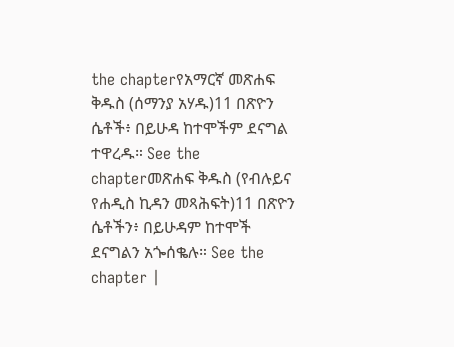the chapterየአማርኛ መጽሐፍ ቅዱስ (ሰማንያ አሃዱ)11 በጽዮን ሴቶች፥ በይሁዳ ከተሞችም ደናግል ተዋረዱ። See the chapterመጽሐፍ ቅዱስ (የብሉይና የሐዲስ ኪዳን መጻሕፍት)11 በጽዮን ሴቶችን፥ በይሁዳም ከተሞች ደናግልን አጐሰቈሉ። See the chapter |